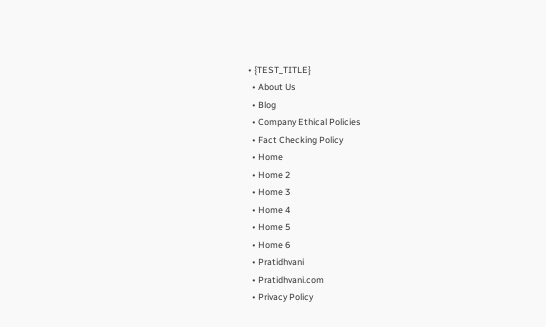• {TEST_TITLE}
  • About Us
  • Blog
  • Company Ethical Policies
  • Fact Checking Policy
  • Home
  • Home 2
  • Home 3
  • Home 4
  • Home 5
  • Home 6
  • Pratidhvani
  • Pratidhvani.com
  • Privacy Policy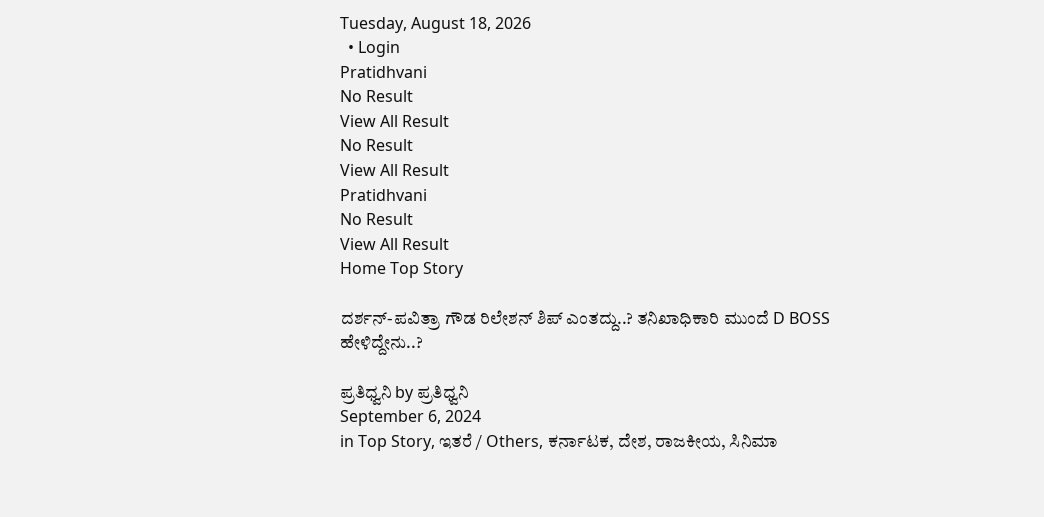Tuesday, August 18, 2026
  • Login
Pratidhvani
No Result
View All Result
No Result
View All Result
Pratidhvani
No Result
View All Result
Home Top Story

ದರ್ಶನ್-ಪವಿತ್ರಾ ಗೌಡ ರಿಲೇಶನ್ ಶಿಪ್ ಎಂತದ್ದು..? ತನಿಖಾಧಿಕಾರಿ ಮುಂದೆ D BOSS ಹೇಳಿದ್ದೇನು..?

ಪ್ರತಿಧ್ವನಿ by ಪ್ರತಿಧ್ವನಿ
September 6, 2024
in Top Story, ಇತರೆ / Others, ಕರ್ನಾಟಕ, ದೇಶ, ರಾಜಕೀಯ, ಸಿನಿಮಾ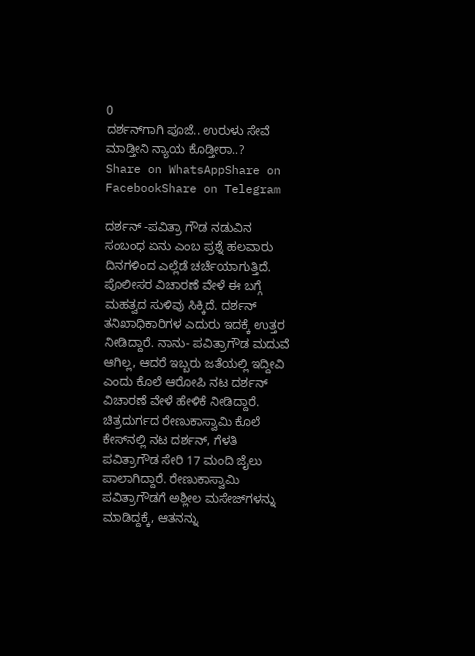0
ದರ್ಶನ್‌ಗಾಗಿ ಪೂಜೆ.. ಉರುಳು ಸೇವೆ ಮಾಡ್ತೀನಿ ನ್ಯಾಯ ಕೊಡ್ತೀರಾ..?
Share on WhatsAppShare on FacebookShare on Telegram

ದರ್ಶನ್ -ಪವಿತ್ರಾ ಗೌಡ ನಡುವಿನ ಸಂಬಂಧ ಏನು ಎಂಬ ಪ್ರಶ್ನೆ ಹಲವಾರು ದಿನಗಳಿಂದ ಎಲ್ಲೆಡೆ ಚರ್ಚೆಯಾಗುತ್ತಿದೆ. ಪೊಲೀಸರ ವಿಚಾರಣೆ ವೇಳೆ ಈ ಬಗ್ಗೆ ಮಹತ್ವದ ಸುಳಿವು ಸಿಕ್ಕಿದೆ. ದರ್ಶನ್ ತನಿಖಾಧಿಕಾರಿಗಳ ಎದುರು ಇದಕ್ಕೆ ಉತ್ತರ ನೀಡಿದ್ದಾರೆ. ನಾನು- ಪವಿತ್ರಾಗೌಡ ಮದುವೆ ಆಗಿಲ್ಲ, ಆದರೆ ಇಬ್ಬರು ಜತೆಯಲ್ಲಿ ಇದ್ದೀವಿ ಎಂದು ಕೊಲೆ ಆರೋಪಿ ನಟ ದರ್ಶನ್‌ ವಿಚಾರಣೆ ವೇಳೆ ಹೇಳಿಕೆ ನೀಡಿದ್ದಾರೆ. ಚಿತ್ರದುರ್ಗದ ರೇಣುಕಾಸ್ವಾಮಿ ಕೊಲೆ ಕೇಸ್‌ನಲ್ಲಿ ನಟ ದರ್ಶನ್‌, ಗೆಳತಿ ಪವಿತ್ರಾಗೌಡ ಸೇರಿ 17 ಮಂದಿ ಜೈಲು ಪಾಲಾಗಿದ್ದಾರೆ. ರೇಣುಕಾಸ್ವಾಮಿ ಪವಿತ್ರಾಗೌಡಗೆ ಅಶ್ಲೀಲ ಮಸೇಜ್‌ಗಳನ್ನು ಮಾಡಿದ್ದಕ್ಕೆ, ಆತನನ್ನು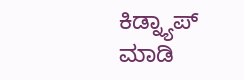ಕಿಡ್ನ್ಯಾಪ್‌ ಮಾಡಿ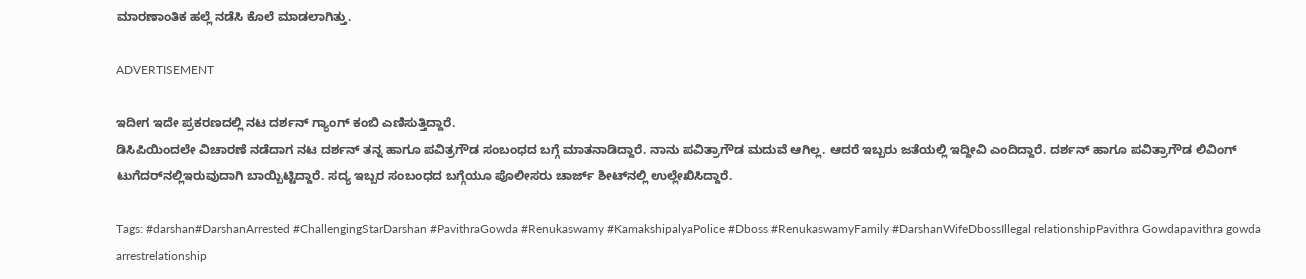ಮಾರಣಾಂತಿಕ ಹಲ್ಲೆ ನಡೆಸಿ ಕೊಲೆ ಮಾಡಲಾಗಿತ್ತು.

ADVERTISEMENT

ಇದೀಗ ಇದೇ ಪ್ರಕರಣದಲ್ಲಿ ನಟ ದರ್ಶನ್‌ ಗ್ಯಾಂಗ್‌ ಕಂಬಿ ಎಣಿಸುತ್ತಿದ್ದಾರೆ.
ಡಿಸಿಪಿಯಿಂದಲೇ ವಿಚಾರಣೆ ನಡೆದಾಗ ನಟ ದರ್ಶನ್‌ ತನ್ನ ಹಾಗೂ ಪವಿತ್ರಗೌಡ ಸಂಬಂಧದ ಬಗ್ಗೆ ಮಾತನಾಡಿದ್ದಾರೆ. ನಾನು ಪವಿತ್ರಾಗೌಡ ಮದುವೆ ಆಗಿಲ್ಲ. ಆದರೆ ಇಬ್ಬರು ಜತೆಯಲ್ಲಿ ಇದ್ದೀವಿ ಎಂದಿದ್ದಾರೆ. ದರ್ಶನ್‌ ಹಾಗೂ ಪವಿತ್ರಾಗೌಡ ಲಿವಿಂಗ್‌ ಟುಗೆದರ್‌ನಲ್ಲಿಇರುವುದಾಗಿ ಬಾಯ್ಬಿಟ್ಟಿದ್ದಾರೆ. ಸದ್ಯ ಇಬ್ಬರ ಸಂಬಂಧದ ಬಗ್ಗೆಯೂ ಪೊಲೀಸರು ಚಾರ್ಜ್ ಶೀಟ್‌ನಲ್ಲಿ ಉಲ್ಲೇಖಿಸಿದ್ದಾರೆ.

Tags: #darshan#DarshanArrested #ChallengingStarDarshan #PavithraGowda #Renukaswamy #KamakshipalyaPolice #Dboss #RenukaswamyFamily #DarshanWifeDbossIllegal relationshipPavithra Gowdapavithra gowda arrestrelationship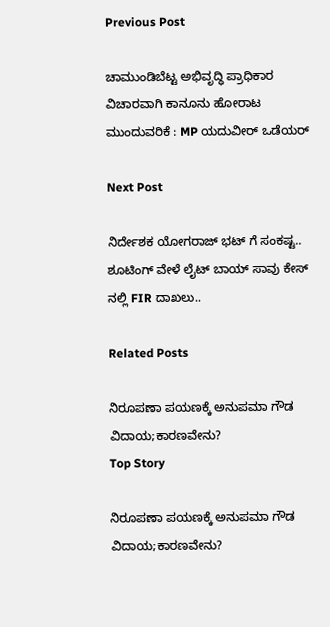Previous Post

ಚಾಮುಂಡಿಬೆಟ್ಟ ಅಭಿವೃದ್ಧಿ ಪ್ರಾಧಿಕಾರ ವಿಚಾರವಾಗಿ ಕಾನೂನು ಹೋರಾಟ ಮುಂದುವರಿಕೆ : MP ಯದುವೀರ್ ಒಡೆಯರ್

Next Post

ನಿರ್ದೇಶಕ ಯೋಗರಾಜ್ ಭಟ್ ಗೆ ಸಂಕಷ್ಟ.. ಶೂಟಿಂಗ್ ವೇಳೆ ಲೈಟ್ ಬಾಯ್ ಸಾವು ಕೇಸ್ ನಲ್ಲಿ FIR ದಾಖಲು..

Related Posts

ನಿರೂಪಣಾ ಪಯಣಕ್ಕೆ ಅನುಪಮಾ ಗೌಡ ವಿದಾಯ;ಕಾರಣವೇನು?
Top Story

ನಿರೂಪಣಾ ಪಯಣಕ್ಕೆ ಅನುಪಮಾ ಗೌಡ ವಿದಾಯ;ಕಾರಣವೇನು?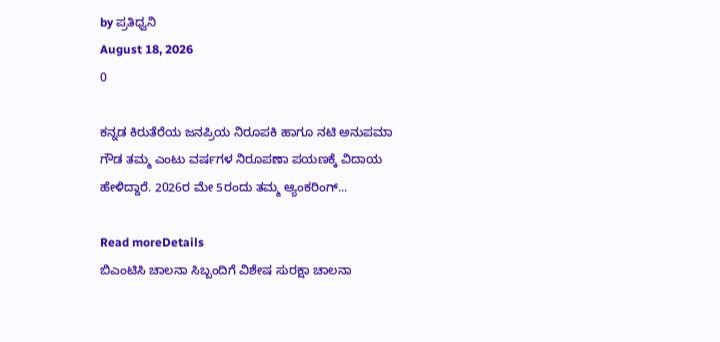by ಪ್ರತಿಧ್ವನಿ
August 18, 2026
0

ಕನ್ನಡ ಕಿರುತೆರೆಯ ಜನಪ್ರಿಯ ನಿರೂಪಕಿ ಹಾಗೂ ನಟಿ ಅನುಪಮಾ ಗೌಡ ತಮ್ಮ ಎಂಟು ವರ್ಷಗಳ ನಿರೂಪಣಾ ಪಯಣಕ್ಕೆ ವಿದಾಯ ಹೇಳಿದ್ದಾರೆ. 2026ರ ಮೇ 5ರಂದು ತಮ್ಮ ಆ್ಯಂಕರಿಂಗ್...

Read moreDetails
ಬಿಎಂಟಿಸಿ ಚಾಲನಾ ಸಿಬ್ಬಂದಿಗೆ ವಿಶೇಷ ಸುರಕ್ಷಾ ಚಾಲನಾ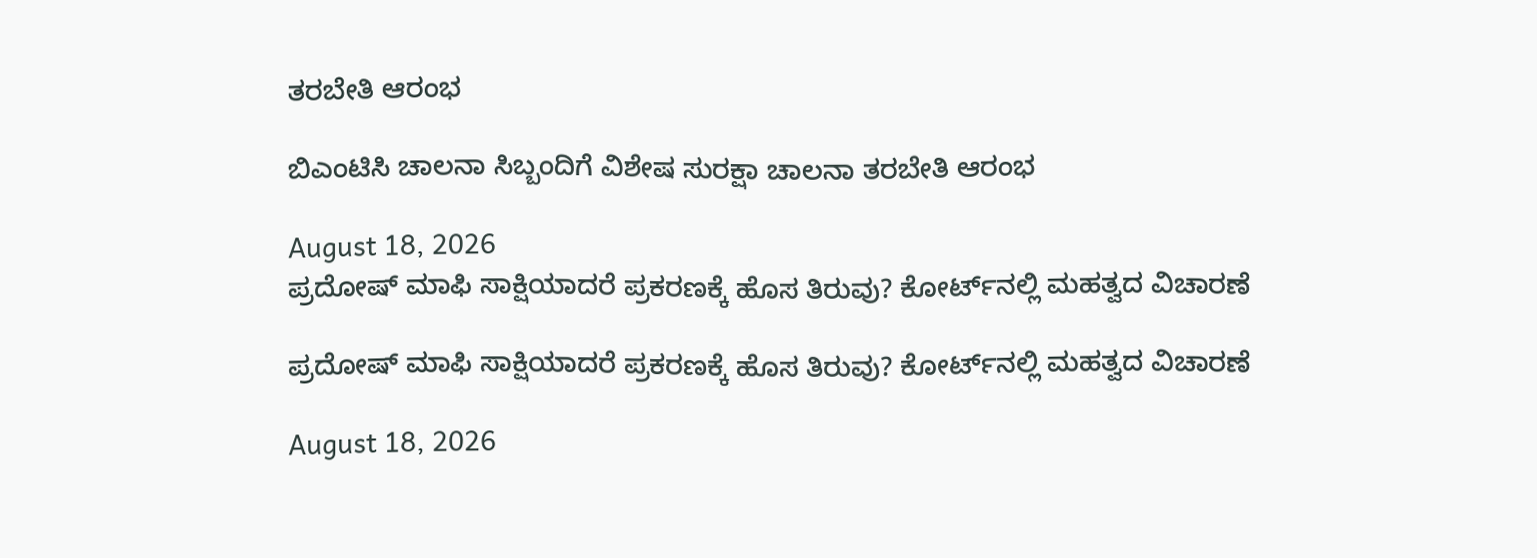ತರಬೇತಿ ಆರಂಭ

ಬಿಎಂಟಿಸಿ ಚಾಲನಾ ಸಿಬ್ಬಂದಿಗೆ ವಿಶೇಷ ಸುರಕ್ಷಾ ಚಾಲನಾ ತರಬೇತಿ ಆರಂಭ

August 18, 2026
ಪ್ರದೋಷ್ ಮಾಫಿ ಸಾಕ್ಷಿಯಾದರೆ ಪ್ರಕರಣಕ್ಕೆ ಹೊಸ ತಿರುವು? ಕೋರ್ಟ್‌ನಲ್ಲಿ ಮಹತ್ವದ ವಿಚಾರಣೆ

ಪ್ರದೋಷ್ ಮಾಫಿ ಸಾಕ್ಷಿಯಾದರೆ ಪ್ರಕರಣಕ್ಕೆ ಹೊಸ ತಿರುವು? ಕೋರ್ಟ್‌ನಲ್ಲಿ ಮಹತ್ವದ ವಿಚಾರಣೆ

August 18, 2026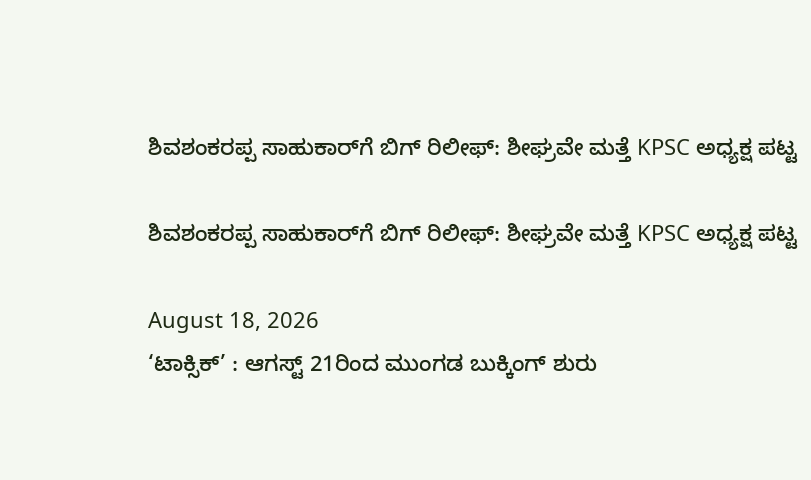ಶಿವಶಂಕರಪ್ಪ ಸಾಹುಕಾರ್‌ಗೆ ಬಿಗ್‌ ರಿಲೀಫ್‌: ಶೀಘ್ರವೇ ಮತ್ತೆ KPSC ಅಧ್ಯಕ್ಷ ಪಟ್ಟ

ಶಿವಶಂಕರಪ್ಪ ಸಾಹುಕಾರ್‌ಗೆ ಬಿಗ್‌ ರಿಲೀಫ್‌: ಶೀಘ್ರವೇ ಮತ್ತೆ KPSC ಅಧ್ಯಕ್ಷ ಪಟ್ಟ

August 18, 2026
‘ಟಾಕ್ಸಿಕ್’ : ಆಗಸ್ಟ್‌ 21ರಿಂದ ಮುಂಗಡ ಬುಕ್ಕಿಂಗ್‌ ಶುರು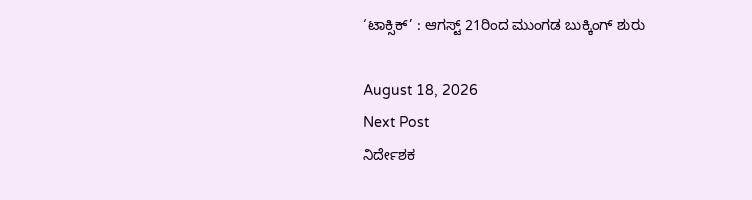‘ಟಾಕ್ಸಿಕ್’ : ಆಗಸ್ಟ್‌ 21ರಿಂದ ಮುಂಗಡ ಬುಕ್ಕಿಂಗ್‌ ಶುರು

August 18, 2026
Next Post
ನಿರ್ದೇಶಕ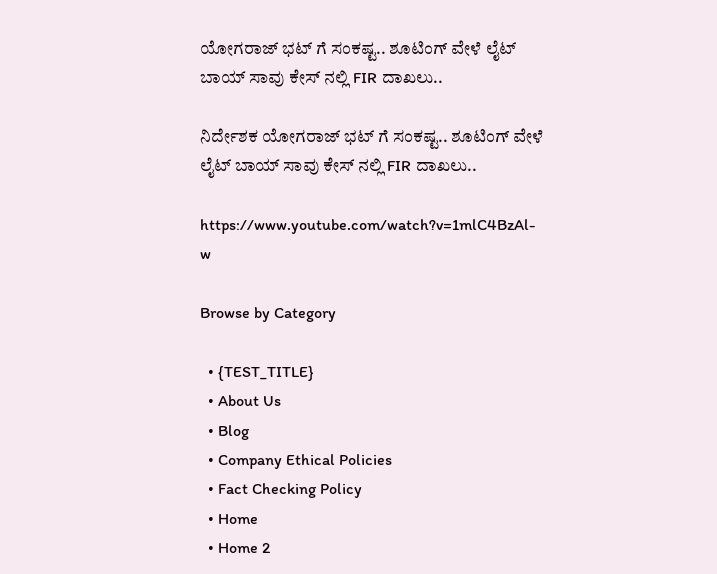ಯೋಗರಾಜ್ ಭಟ್ ಗೆ ಸಂಕಷ್ಟ.. ಶೂಟಿಂಗ್ ವೇಳೆ ಲೈಟ್ ಬಾಯ್ ಸಾವು ಕೇಸ್ ನಲ್ಲಿ FIR ದಾಖಲು..

ನಿರ್ದೇಶಕ ಯೋಗರಾಜ್ ಭಟ್ ಗೆ ಸಂಕಷ್ಟ.. ಶೂಟಿಂಗ್ ವೇಳೆ ಲೈಟ್ ಬಾಯ್ ಸಾವು ಕೇಸ್ ನಲ್ಲಿ FIR ದಾಖಲು..

https://www.youtube.com/watch?v=1mlC4BzAl-w

Browse by Category

  • {TEST_TITLE}
  • About Us
  • Blog
  • Company Ethical Policies
  • Fact Checking Policy
  • Home
  • Home 2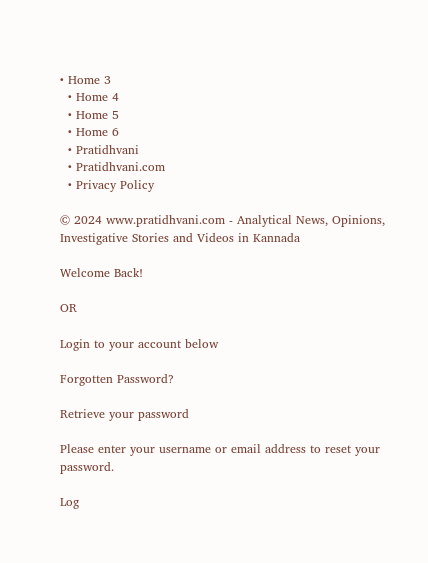• Home 3
  • Home 4
  • Home 5
  • Home 6
  • Pratidhvani
  • Pratidhvani.com
  • Privacy Policy

© 2024 www.pratidhvani.com - Analytical News, Opinions, Investigative Stories and Videos in Kannada

Welcome Back!

OR

Login to your account below

Forgotten Password?

Retrieve your password

Please enter your username or email address to reset your password.

Log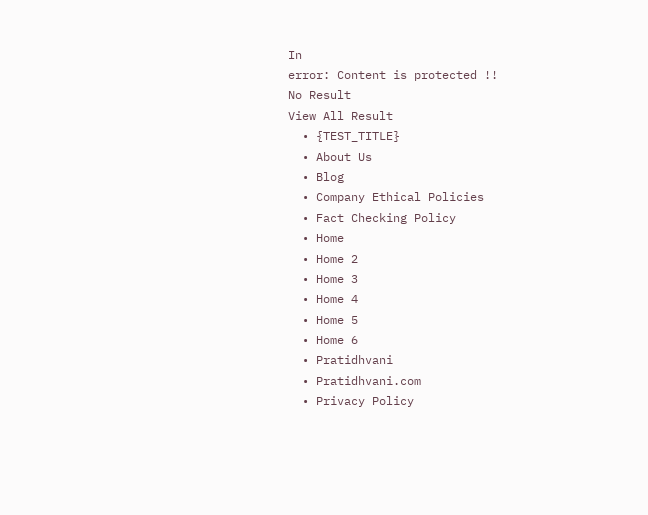In
error: Content is protected !!
No Result
View All Result
  • {TEST_TITLE}
  • About Us
  • Blog
  • Company Ethical Policies
  • Fact Checking Policy
  • Home
  • Home 2
  • Home 3
  • Home 4
  • Home 5
  • Home 6
  • Pratidhvani
  • Pratidhvani.com
  • Privacy Policy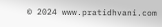© 2024 www.pratidhvani.com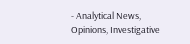- Analytical News, Opinions, Investigative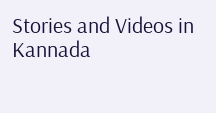Stories and Videos in Kannada